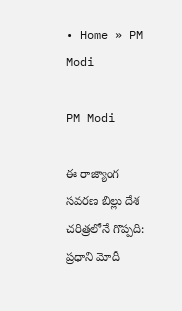• Home » PM Modi

PM Modi

ఈ రాజ్యాంగ సవరణ బిల్లు దేశ చరిత్రలోనే గొప్పది: ప్రధాని మోదీ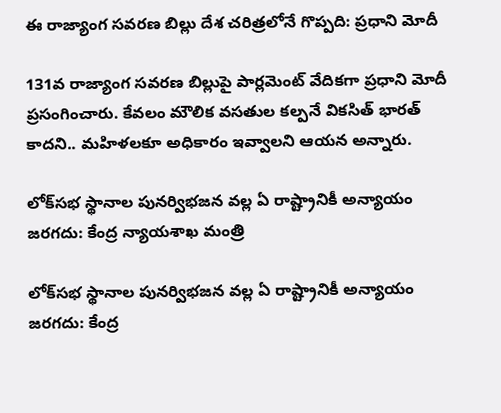ఈ రాజ్యాంగ సవరణ బిల్లు దేశ చరిత్రలోనే గొప్పది: ప్రధాని మోదీ

131వ రాజ్యాంగ సవరణ బిల్లుపై పార్లమెంట్ వేదికగా ప్రధాని మోదీ ప్రసంగించారు. కేవలం మౌలిక వసతుల కల్పనే వికసిత్ భారత్ కాదని.. మహిళలకూ అధికారం ఇవ్వాలని ఆయన అన్నారు.

లోక్‌సభ స్థానాల పునర్విభజన వల్ల ఏ రాష్ట్రానికీ అన్యాయం జరగదు: కేంద్ర న్యాయశాఖ మంత్రి

లోక్‌సభ స్థానాల పునర్విభజన వల్ల ఏ రాష్ట్రానికీ అన్యాయం జరగదు: కేంద్ర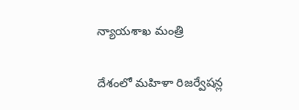న్యాయశాఖ మంత్రి

దేశంలో మహిళా రిజర్వేషన్ల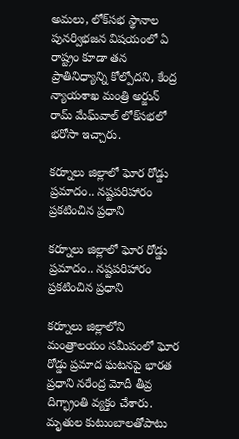అమలు, లోక్‌సభ స్థానాల పునర్విభజన విషయంలో ఏ రాష్ట్రం కూడా తన ప్రాతినిధ్యాన్ని కోల్పోదని, కేంద్ర న్యాయశాఖ మంత్రి అర్జున్ రామ్ మేఘ్‌వాల్‌ లోక్‌సభలో భరోసా ఇచ్చారు.

కర్నూలు జిల్లాలో ఘోర రోడ్డు ప్రమాదం.. నష్టపరిహారం ప్రకటించిన ప్రధాని

కర్నూలు జిల్లాలో ఘోర రోడ్డు ప్రమాదం.. నష్టపరిహారం ప్రకటించిన ప్రధాని

కర్నూలు జిల్లాలోని మంత్రాలయం సమీపంలో ఘోర రోడ్డు ప్రమాద ఘటనపై భారత ప్రధాని నరేంద్ర మోదీ తీవ్ర దిగ్భ్రాంతి వ్యక్తం చేశారు. మృతుల కుటుంబాలతోపాటు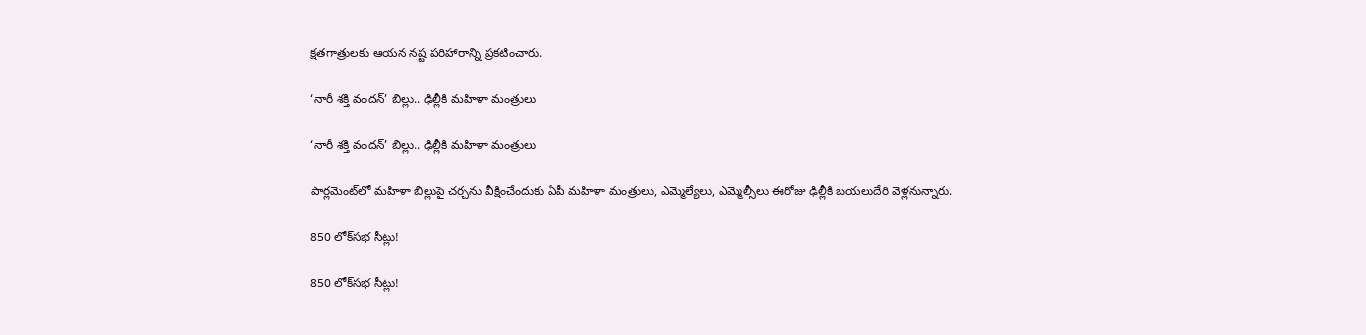క్షతగాత్రులకు ఆయన నష్ట పరిహారాన్ని ప్రకటించారు.

‘నారీ శక్తి వందన్’ బిల్లు.. ఢిల్లీకి మహిళా మంత్రులు

‘నారీ శక్తి వందన్’ బిల్లు.. ఢిల్లీకి మహిళా మంత్రులు

పార్లమెంట్‌లో మహిళా బిల్లుపై చర్చను వీక్షించేందుకు ఏపీ మహిళా మంత్రులు, ఎమ్మెల్యేలు, ఎమ్మెల్సీలు ఈరోజు ఢిల్లీకి బయలుదేరి వెళ్లనున్నారు.

850 లోక్‌సభ సీట్లు!

850 లోక్‌సభ సీట్లు!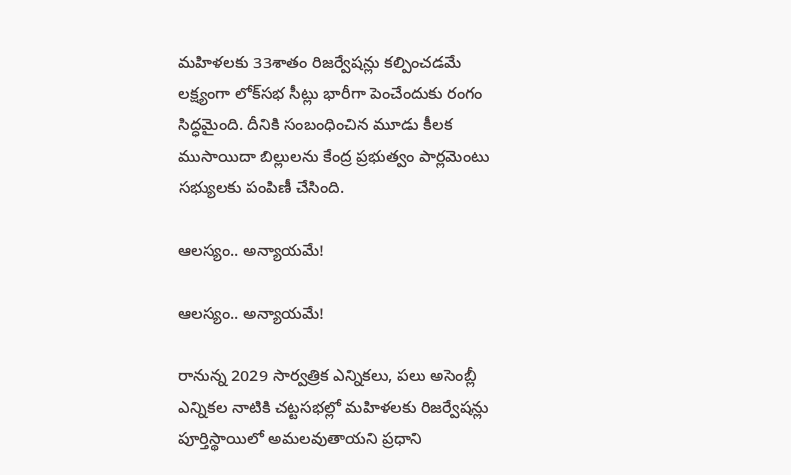మహిళలకు 33శాతం రిజర్వేషన్లు కల్పించడమే లక్ష్యంగా లోక్‌సభ సీట్లు భారీగా పెంచేందుకు రంగం సిద్ధమైంది. దీనికి సంబంధించిన మూడు కీలక ముసాయిదా బిల్లులను కేంద్ర ప్రభుత్వం పార్లమెంటు సభ్యులకు పంపిణీ చేసింది.

ఆలస్యం.. అన్యాయమే!

ఆలస్యం.. అన్యాయమే!

రానున్న 2029 సార్వత్రిక ఎన్నికలు, పలు అసెంబ్లీ ఎన్నికల నాటికి చట్టసభల్లో మహిళలకు రిజర్వేషన్లు పూర్తిస్థాయిలో అమలవుతాయని ప్రధాని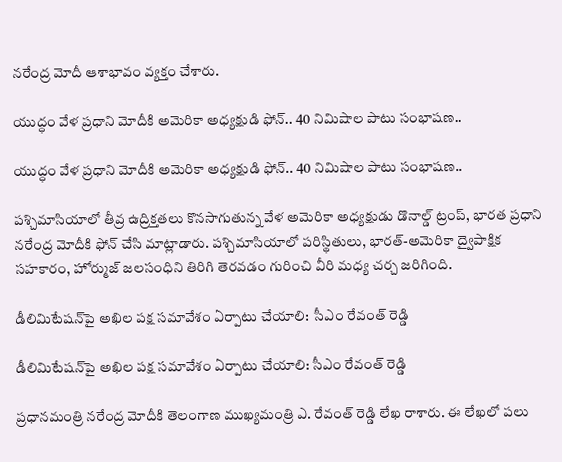నరేంద్ర మోదీ ఆశాభావం వ్యక్తం చేశారు.

యుద్ధం వేళ ప్రధాని మోదీకి అమెరికా అధ్యక్షుడి ఫోన్.. 40 నిమిషాల పాటు సంభాషణ..

యుద్ధం వేళ ప్రధాని మోదీకి అమెరికా అధ్యక్షుడి ఫోన్.. 40 నిమిషాల పాటు సంభాషణ..

పశ్చిమాసియాలో తీవ్ర ఉద్రిక్తతలు కొనసాగుతున్న వేళ అమెరికా అధ్యక్షుడు డొనాల్డ్ ట్రంప్, భారత ప్రధాని నరేంద్ర మోదీకి ఫోన్ చేసి మాట్లాడారు. పశ్చిమాసియాలో పరిస్థితులు, భారత్-అమెరికా ద్వైపాక్షిక సహకారం, హోర్ముజ్ జలసంధిని తిరిగి తెరవడం గురించి వీరి మధ్య చర్చ జరిగింది.

డీలిమిటేషన్‌‌పై అఖిల పక్ష సమావేశం ఏర్పాటు చేయాలి:  సీఎం రేవంత్ రెడ్డి

డీలిమిటేషన్‌‌పై అఖిల పక్ష సమావేశం ఏర్పాటు చేయాలి: సీఎం రేవంత్ రెడ్డి

ప్రధానమంత్రి నరేంద్ర మోదీకి తెలంగాణ ముఖ్యమంత్రి ఎ. రేవంత్ రెడ్డి లేఖ రాశారు. ఈ లేఖలో పలు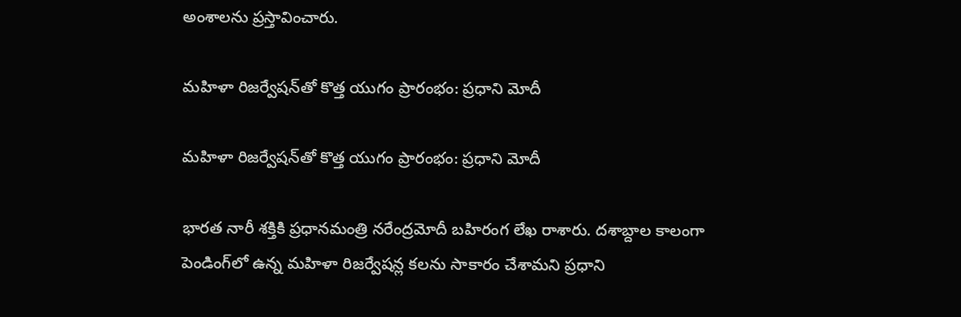అంశాలను ప్రస్తావించారు.

మహిళా రిజర్వేషన్‌తో కొత్త యుగం ప్రారంభం: ప్రధాని మోదీ

మహిళా రిజర్వేషన్‌తో కొత్త యుగం ప్రారంభం: ప్రధాని మోదీ

భారత నారీ శక్తికి ప్రధానమంత్రి నరేంద్రమోదీ బహిరంగ లేఖ రాశారు. దశాబ్దాల కాలంగా పెండింగ్‌లో ఉన్న మహిళా రిజర్వేషన్ల కలను సాకారం చేశామని ప్రధాని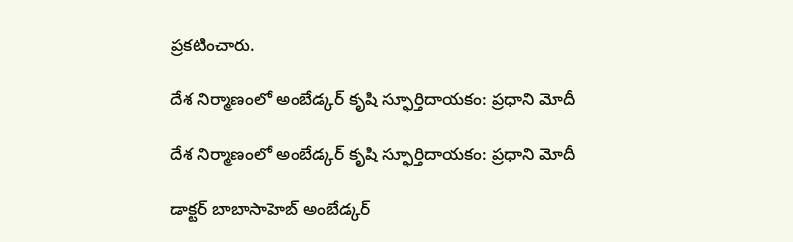ప్రకటించారు.

దేశ నిర్మాణంలో అంబేడ్కర్ కృషి స్ఫూర్తిదాయకం: ప్రధాని మోదీ

దేశ నిర్మాణంలో అంబేడ్కర్ కృషి స్ఫూర్తిదాయకం: ప్రధాని మోదీ

డాక్టర్ బాబాసాహెబ్ అంబేడ్కర్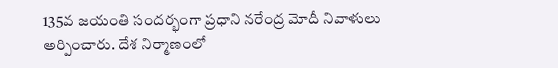135వ జయంతి సందర్భంగా ప్రధాని నరేంద్ర మోదీ నివాళులు అర్పించారు. దేశ నిర్మాణంలో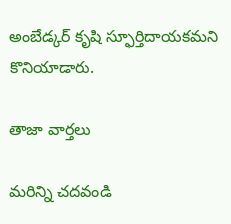అంబేడ్కర్ కృషి స్ఫూర్తిదాయకమని కొనియాడారు.

తాజా వార్తలు

మరిన్ని చదవండి